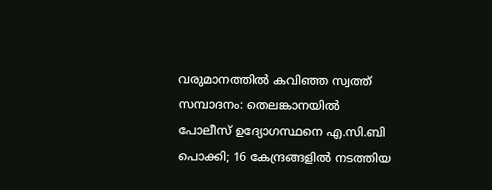വരുമാനത്തിൽ കവിഞ്ഞ സ്വത്ത് സമ്പാദനം: തെലങ്കാനയിൽ പോലീസ് ഉദ്യോഗസ്ഥനെ എ.സി.ബി പൊക്കി; 16 കേന്ദ്രങ്ങളിൽ നടത്തിയ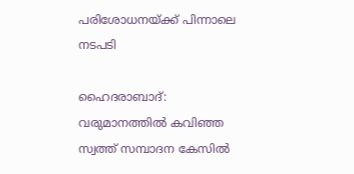പരിശോധനയ്ക്ക് പിന്നാലെ നടപടി

ഹൈദരാബാദ്: വരുമാനത്തിൽ കവിഞ്ഞ സ്വത്ത് സമ്പാദന കേസിൽ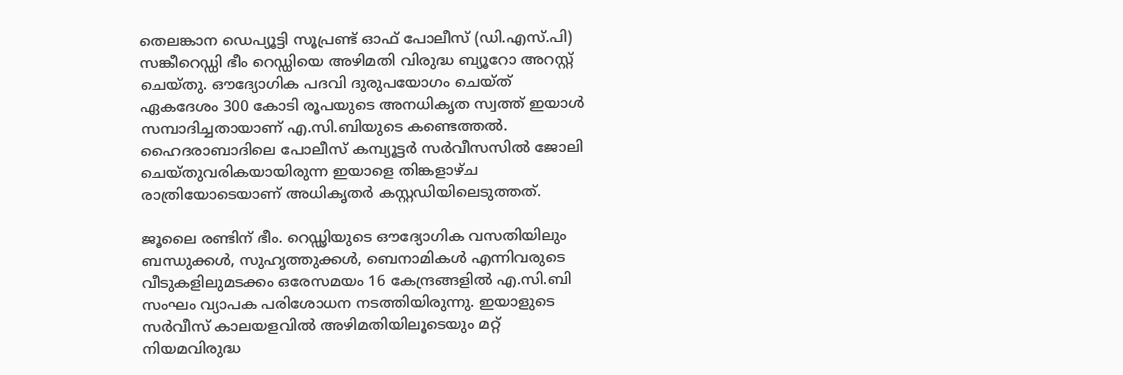തെലങ്കാന ഡെപ്യൂട്ടി സൂപ്രണ്ട് ഓഫ് പോലീസ് (ഡി.എസ്.പി) സങ്കീറെഡ്ഡി ഭീം റെഡ്ഡിയെ അഴിമതി വിരുദ്ധ ബ്യൂറോ അറസ്റ്റ് ചെയ്തു. ഔദ്യോഗിക പദവി ദുരുപയോഗം ചെയ്ത് ഏകദേശം 300 കോടി രൂപയുടെ അനധികൃത സ്വത്ത് ഇയാൾ സമ്പാദിച്ചതായാണ് എ.സി.ബിയുടെ കണ്ടെത്തൽ. ഹൈദരാബാദിലെ പോലീസ് കമ്പ്യൂട്ടർ സർവീസസിൽ ജോലി ചെയ്തുവരികയായിരുന്ന ഇയാളെ തിങ്കളാഴ്ച രാത്രിയോടെയാണ് അധികൃതർ കസ്റ്റഡിയിലെടുത്തത്.

ജൂലൈ രണ്ടിന് ഭീം. റെഡ്ഢിയുടെ ഔദ്യോഗിക വസതിയിലും ബന്ധുക്കൾ, സുഹൃത്തുക്കൾ, ബെനാമികൾ എന്നിവരുടെ വീടുകളിലുമടക്കം ഒരേസമയം 16 കേന്ദ്രങ്ങളിൽ എ.സി.ബി സംഘം വ്യാപക പരിശോധന നടത്തിയിരുന്നു. ഇയാളുടെ സർവീസ് കാലയളവിൽ അഴിമതിയിലൂടെയും മറ്റ് നിയമവിരുദ്ധ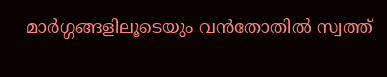മാർഗ്ഗങ്ങളിലൂടെയും വൻതോതിൽ സ്വത്ത്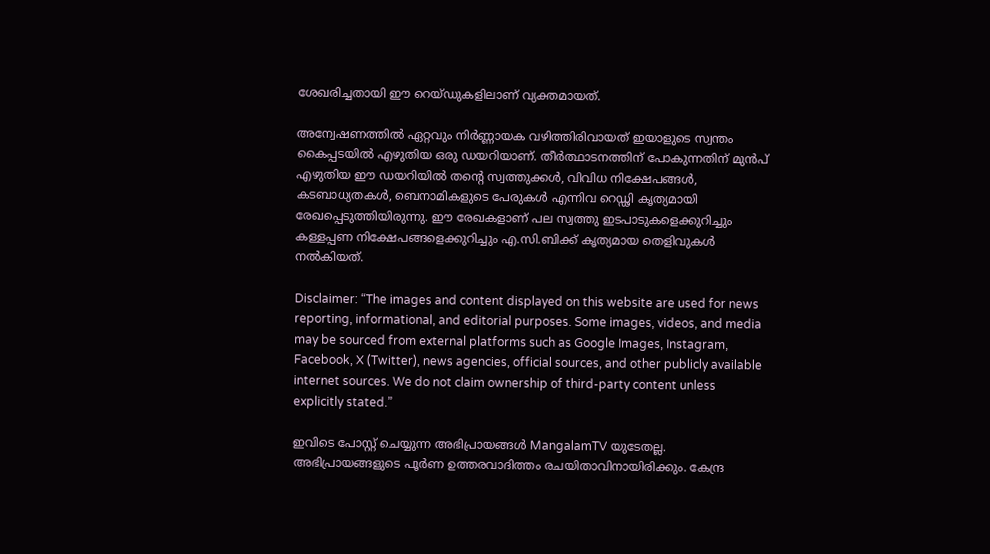ശേഖരിച്ചതായി ഈ റെയ്ഡുകളിലാണ് വ്യക്തമായത്.

അന്വേഷണത്തിൽ ഏറ്റവും നിർണ്ണായക വഴിത്തിരിവായത് ഇയാളുടെ സ്വന്തം കൈപ്പടയിൽ എഴുതിയ ഒരു ഡയറിയാണ്. തീർത്ഥാടനത്തിന് പോകുന്നതിന് മുൻപ് എഴുതിയ ഈ ഡയറിയിൽ തന്റെ സ്വത്തുക്കൾ, വിവിധ നിക്ഷേപങ്ങൾ, കടബാധ്യതകൾ, ബെനാമികളുടെ പേരുകൾ എന്നിവ റെഡ്ഢി കൃത്യമായി രേഖപ്പെടുത്തിയിരുന്നു. ഈ രേഖകളാണ് പല സ്വത്തു ഇടപാടുകളെക്കുറിച്ചും കള്ളപ്പണ നിക്ഷേപങ്ങളെക്കുറിച്ചും എ.സി.ബിക്ക് കൃത്യമായ തെളിവുകൾ നൽകിയത്.

Disclaimer: “The images and content displayed on this website are used for news reporting, informational, and editorial purposes. Some images, videos, and media may be sourced from external platforms such as Google Images, Instagram, Facebook, X (Twitter), news agencies, official sources, and other publicly available internet sources. We do not claim ownership of third-party content unless explicitly stated.”

ഇവിടെ പോസ്റ്റ് ചെയ്യുന്ന അഭിപ്രായങ്ങൾ MangalamTV യുടേതല്ല. അഭിപ്രായങ്ങളുടെ പൂർണ ഉത്തരവാദിത്തം രചയിതാവിനായിരിക്കും. കേന്ദ്ര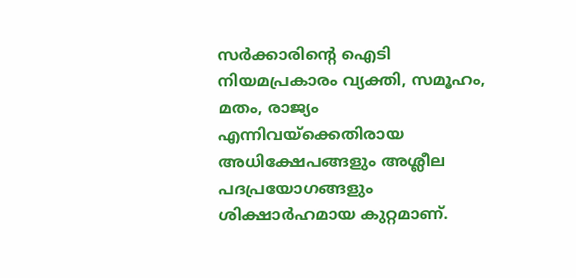സർക്കാരിന്റെ ഐടി നിയമപ്രകാരം വ്യക്തി, സമൂഹം, മതം, രാജ്യം എന്നിവയ്ക്കെതിരായ അധിക്ഷേപങ്ങളും അശ്ലീല പദപ്രയോഗങ്ങളും ശിക്ഷാർഹമായ കുറ്റമാണ്.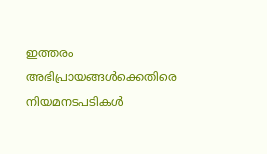ഇത്തരം അഭിപ്രായങ്ങൾക്കെതിരെ നിയമനടപടികൾ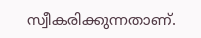സ്വീകരിക്കുന്നതാണ്.